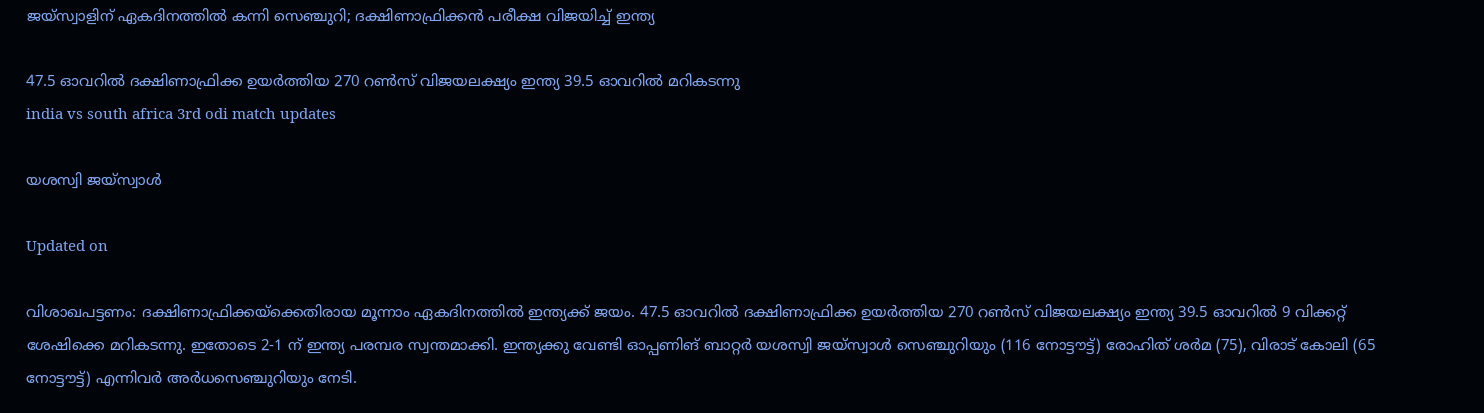ജയ്‌സ്വാളിന് ഏകദിനത്തിൽ കന്നി സെഞ്ചുറി; ദക്ഷിണാഫ്രിക്കൻ പരീക്ഷ വിജയിച്ച് ഇന്ത‍്യ

47.5 ഓവറിൽ ദക്ഷിണാഫ്രിക്ക ഉയർത്തിയ 270 റൺസ് വിജയലക്ഷ‍്യം ഇന്ത‍്യ 39.5 ഓവറിൽ മറികടന്നു
india vs south africa 3rd odi match updates

യശസ്വി ജയ്‌സ്വാൾ

Updated on

വിശാഖപട്ടണം: ദക്ഷിണാഫ്രിക്കയ്ക്കെതിരായ മൂന്നാം ഏകദിനത്തിൽ ഇന്ത‍്യക്ക് ജയം. 47.5 ഓവറിൽ ദക്ഷിണാഫ്രിക്ക ഉയർത്തിയ 270 റൺസ് വിജയലക്ഷ‍്യം ഇന്ത‍്യ 39.5 ഓവറിൽ 9 വിക്കറ്റ് ശേഷിക്കെ മറികടന്നു. ഇതോടെ 2-1 ന് ഇന്ത‍്യ പരമ്പര സ്വന്തമാക്കി. ഇന്ത‍്യക്കു വേണ്ടി ഓപ്പണിങ് ബാറ്റർ യശസ്വി ജയ്സ്വാൾ സെഞ്ചുറിയും (116 നോട്ടൗട്ട്) രോഹിത് ശർമ (75), വിരാട് കോലി (65 നോട്ടൗട്ട്) എന്നിവർ അർധസെഞ്ചുറിയും നേടി.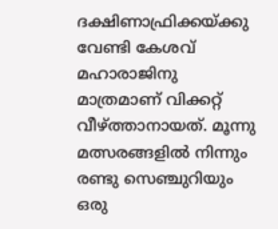ദക്ഷിണാഫ്രിക്കയ്ക്കു വേണ്ടി കേശവ് മഹാരാജിനു മാത്രമാണ് വിക്കറ്റ് വീഴ്ത്താനായത്. മൂന്നു മത്സരങ്ങളിൽ നിന്നും രണ്ടു സെഞ്ചുറിയും ഒരു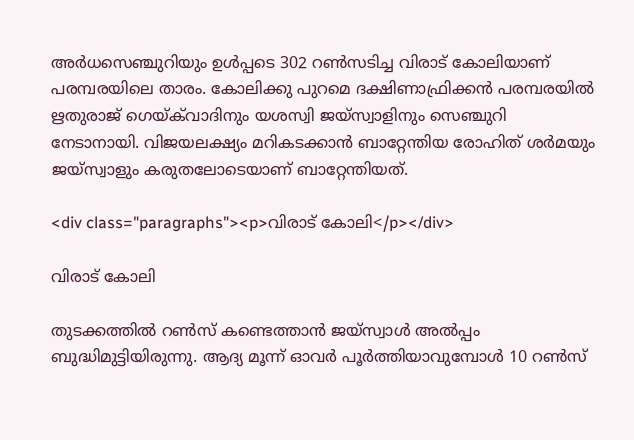അർധസെഞ്ചുറിയും ഉൾപ്പടെ 302 റൺസടിച്ച വിരാട് കോലിയാണ് പരമ്പരയിലെ താരം. കോലിക്കു പുറമെ ദക്ഷിണാഫ്രിക്കൻ പരമ്പരയിൽ ഋതുരാജ് ഗെയ്ക്‌വാദിനും യശസ്വി ജയ്‌സ്വാളിനും സെഞ്ചുറി നേടാനായി. വിജയലക്ഷ‍്യം മറികടക്കാൻ ബാറ്റേന്തിയ രോഹിത് ശർമയും ജയ്സ്വാളും കരുതലോടെയാണ് ബാറ്റേന്തിയത്.

<div class="paragraphs"><p>വിരാട് കോലി</p></div>

വിരാട് കോലി

തുടക്കത്തിൽ റൺസ് കണ്ടെത്താൻ ജയ്സ്വാൾ അൽപ്പം ബുദ്ധിമുട്ടിയിരുന്നു. ആദ‍്യ മൂന്ന് ഓവർ പൂർത്തിയാവുമ്പോൾ 10 റൺസ്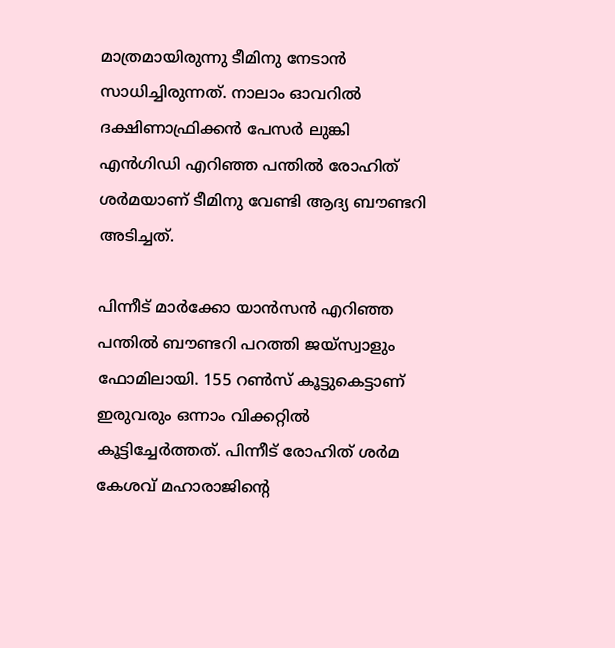മാത്രമായിരുന്നു ടീമിനു നേടാൻ സാധിച്ചിരുന്നത്. നാലാം ഓവറിൽ ദക്ഷിണാഫ്രിക്കൻ‌ പേസർ ലുങ്കി എൻഗിഡി എറിഞ്ഞ പന്തിൽ രോഹിത് ശർമയാണ് ടീമിനു വേണ്ടി ആദ‍്യ ബൗണ്ടറി അടിച്ചത്.

പിന്നീട് മാർക്കോ യാൻസൻ എറിഞ്ഞ പന്തിൽ ബൗണ്ടറി പറത്തി ജയ്സ്വാളും ഫോമിലായി. 155 റൺസ് കൂട്ടുകെട്ടാണ് ഇരുവരും ഒന്നാം വിക്കറ്റിൽ കൂട്ടിച്ചേർത്തത്. പിന്നീട് രോഹിത് ശർമ കേശവ് മഹാരാജിന്‍റെ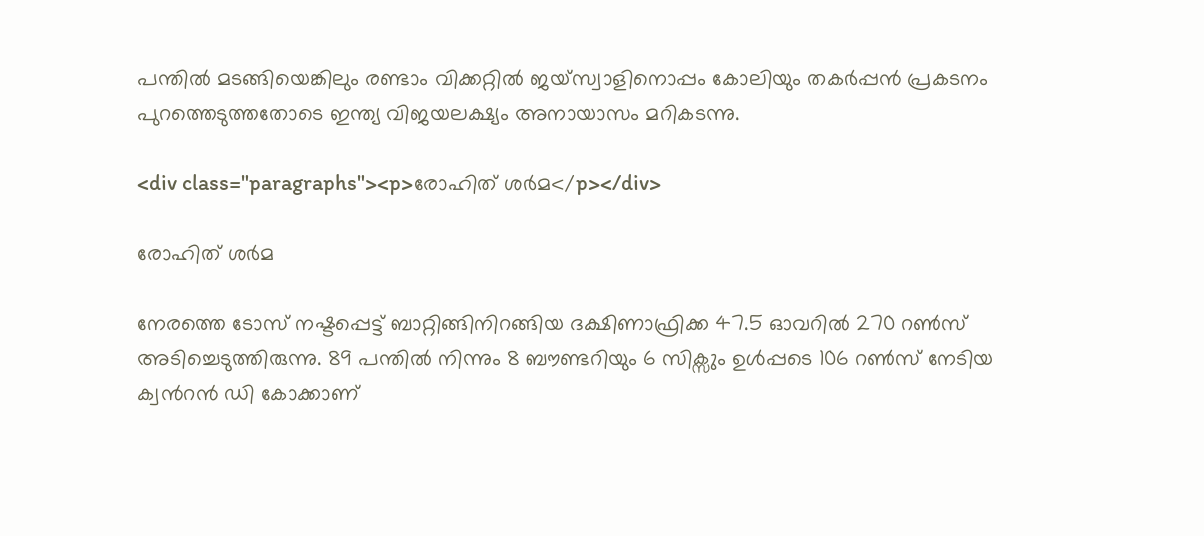പന്തിൽ മടങ്ങിയെങ്കിലും രണ്ടാം വിക്കറ്റിൽ ജയ്സ്വാളിനൊപ്പം കോലിയും തകർപ്പൻ പ്രകടനം പുറത്തെടുത്തതോടെ ഇന്ത‍്യ വിജയലക്ഷ‍്യം അനായാസം മറികടന്നു.

<div class="paragraphs"><p>രോഹിത് ശർമ</p></div>

രോഹിത് ശർമ

നേരത്തെ ടോസ് നഷ്ടപ്പെട്ട് ബാറ്റിങ്ങിനിറങ്ങിയ ദക്ഷിണാഫ്രിക്ക 47.5 ഓവറിൽ 270 റൺസ് അടിച്ചെടുത്തിരുന്നു. 89 പന്തിൽ നിന്നും 8 ബൗണ്ടറിയും 6 സിക്സും ഉൾപ്പടെ 106 റൺസ് നേടിയ ക്വന്‍റൻ ഡി കോക്കാണ്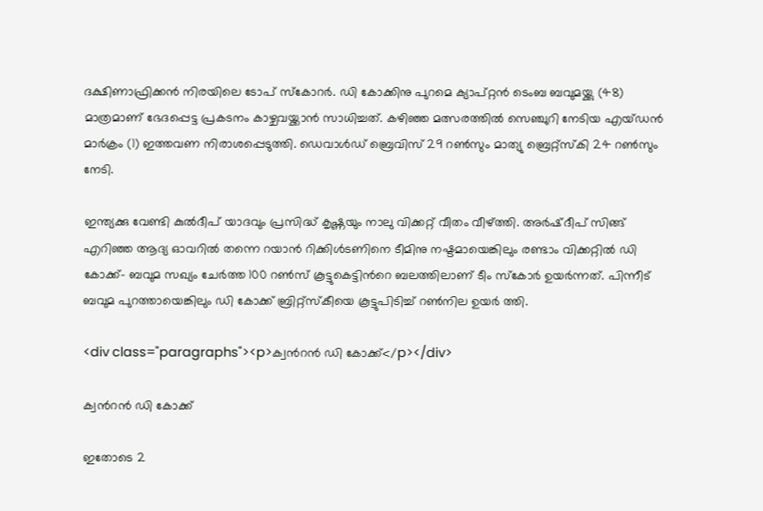ദക്ഷിണാഫ്രിക്കൻ നിരയിലെ ടോപ് സ്കോറർ. ഡി കോക്കിനു പുറമെ ക‍്യാപ്റ്റൻ ടെംബ ബവുമയ്ക്കു (48) മാത്രമാണ് ഭേദപ്പെട്ട പ്രകടനം കാഴ്ചവയ്ക്കാൻ സാധിച്ചത്. കഴിഞ്ഞ മത്സരത്തിൽ സെഞ്ചുറി നേടിയ എയ്ഡൻ മാർക്രം (1) ഇത്തവണ നിരാശപ്പെടുത്തി. ഡെവാൾഡ് ബ്രെവിസ് 29 റൺസും മാത‍്യു ബ്രെറ്റ്സ്കി 24 റൺസും നേടി.

ഇന്ത‍്യക്കു വേണ്ടി കുൽദീപ് യാദവും പ്രസിദ്ധ് കൃഷ്ണയും നാലു വിക്കറ്റ് വീതം വീഴ്ത്തി. അർഷ്ദീപ് സിങ്ങ് എറിഞ്ഞ ആദ‍്യ ഓവറിൽ തന്നെ റയാൻ റിക്കിൾടണിനെ ടീമിനു നഷ്ടമായെങ്കിലും രണ്ടാം വിക്കറ്റിൽ ഡി കോക്ക്- ബവുമ സഖ‍്യം ചേർത്ത 100 റൺസ് കൂട്ടുകെട്ടിന്‍റെ ബലത്തിലാണ് ടീം സ്കോർ ഉയർന്നത്. പിന്നീട് ബവുമ പുറത്തായെങ്കിലും ഡി കോക്ക് ബ്രിറ്റ്സ്കീയെ കൂട്ടുപിടിച്ച് റൺനില ഉയർ ത്തി.

<div class="paragraphs"><p>ക്വന്‍റൻ ഡി കോക്ക്</p></div>

ക്വന്‍റൻ ഡി കോക്ക്

ഇതോടെ 2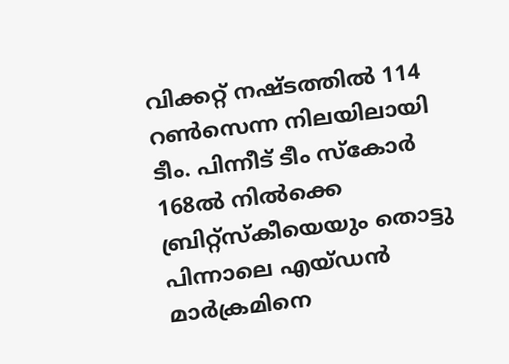വിക്കറ്റ് നഷ്ടത്തിൽ 114 റൺസെന്ന നിലയിലായി ടീം. പിന്നീട് ടീം സ്കോർ 168ൽ നിൽ‌ക്കെ ബ്രിറ്റ്സ്കീയെയും തൊട്ടു പിന്നാലെ എയ്ഡൻ മാർക്രമിനെ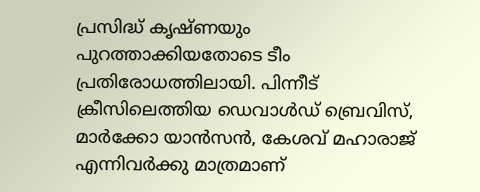പ്രസിദ്ധ് കൃഷ്ണയും പുറത്താക്കിയതോടെ ടീം പ്രതിരോധത്തിലായി. പിന്നീട് ക്രീസിലെത്തിയ ഡെവാൾഡ് ബ്രെവിസ്, മാർക്കോ യാൻസൻ, കേശവ് മഹാരാജ് എന്നിവർക്കു മാത്രമാണ്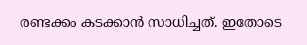രണ്ടക്കം കടക്കാൻ സാധിച്ചത്. ഇതോടെ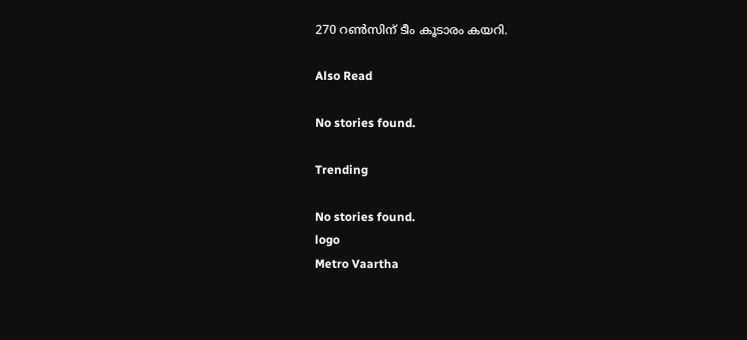270 റൺസിന് ടീം കൂടാരം കയറി.

Also Read

No stories found.

Trending

No stories found.
logo
Metro Vaartha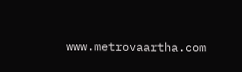www.metrovaartha.com